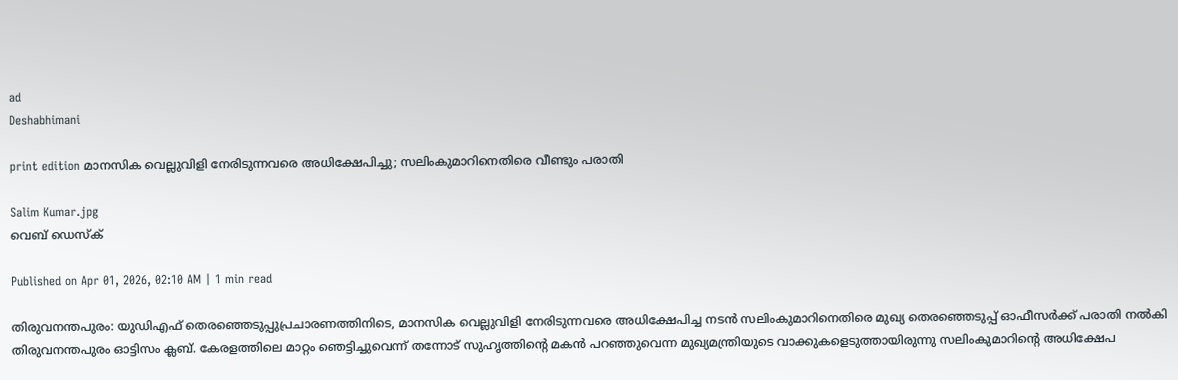ad
Deshabhimani

print edition മാനസിക വെല്ലുവിളി നേരിടുന്നവരെ അധിക്ഷേപിച്ചു; സലിംകുമാറിനെതിരെ വീണ്ടും പരാതി

Salim Kumar.jpg
വെബ് ഡെസ്ക്

Published on Apr 01, 2026, 02:10 AM | 1 min read

തിരുവനന്തപുരം: യുഡിഎഫ് തെരഞ്ഞെടുപ്പുപ്രചാരണത്തിനിടെ, മാനസിക വെല്ലുവിളി നേരിടുന്നവരെ അധിക്ഷേപിച്ച നടൻ സലിംകുമാറിനെതിരെ മുഖ്യ തെരഞ്ഞെടുപ്പ്‌ ഓഫീസർക്ക്‌ പരാതി നൽകി തിരുവനന്തപുരം ഓട്ടിസം ക്ലബ്‌. കേരളത്തിലെ മാറ്റം ഞെട്ടിച്ചുവെന്ന് തന്നോട് സുഹൃത്തിന്റെ മകൻ പറഞ്ഞുവെന്ന മുഖ്യമന്ത്രിയുടെ വാക്കുകളെടുത്തായിരുന്നു സലിംകുമാറിന്റെ അധിക്ഷേപ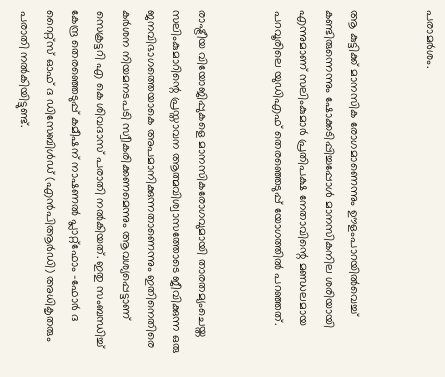പരാമർശം.


ആ കുട്ടിക്ക് മാനസിക രോഗമാണെന്നും ഊളംപാറയിൽവെച്ച് കണ്ടിരുന്നെന്നും ഷോക്കടിപ്പിച്ചപ്പോൾ മാനസികനില ശരിയായി എന്നുമാണ് സലിംകുമാർ പ്രതിപക്ഷ നേതാവിന്റെ മണ്ഡലമായ പറവൂരിലെ യുഡിഎഫ് തെരഞ്ഞെ‌ടുപ്പ് യോഗത്തിൽ പറഞ്ഞത്.


രാഷ്ട്രീയ വിയോജിപ്പുകളെ മാനസികരോഗവുമായി താരതമ്യംചെയ്ത സലിംകുമാറിന്റെ പ്രസ്താവന ആത്മവിശ്വാസത്തോടെ ജീവിക്കുന്ന ഒരു ജനവിഭാഗത്തെയാകെ അപമാനിക്കുന്നതാണെന്നും ഇതിനെതിരെ കർശന നിയമനടപടി സ്വീകരിക്കണമെന്നും ആവശ്യപ്പെട്ടാണ്‌ സെക്രട്ടറി എ കെ ശിവദാസ്‌ പരാതി നൽകിയത്‌. ഇതു സംബന്ധിച്ച്‌ കേന്ദ്ര തെരഞ്ഞെടുപ്പ്‌ കമീഷന്‌ നാഷണൽ പ്ലാറ്റ്‌ഫോം -ഫോർ ദ റൈറ്റ്‌സ്‌ ഓഫ്‌ ദ ഡിസേബിൾഡ്‌ (എൻപിആർഡി) അധികൃതരും പരാതി നൽകിയിട്ടുണ്ട്‌.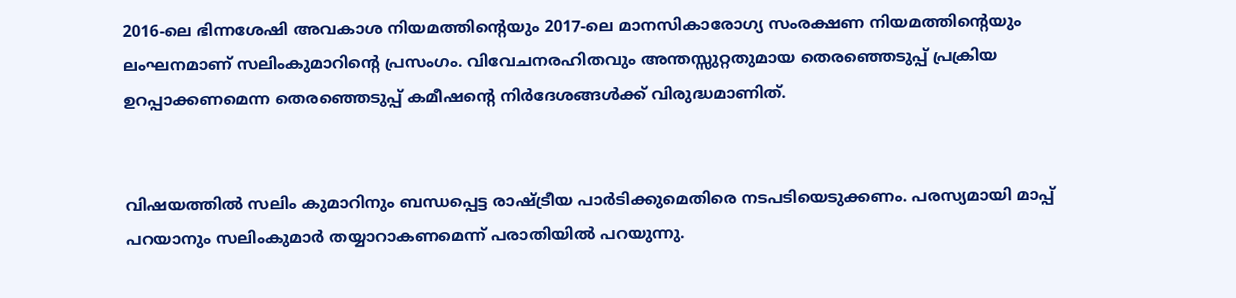2016-ലെ ഭിന്നശേഷി അവകാശ നിയമത്തിന്റെയും 2017-ലെ മാനസികാരോഗ്യ സംരക്ഷണ നിയമത്തിന്റെയും ലംഘനമാണ്‌ സലിംകുമാറിന്റെ പ്രസംഗം. വിവേചനരഹിതവും അന്തസ്സുറ്റതുമായ തെരഞ്ഞെടുപ്പ് പ്രക്രിയ ഉറപ്പാക്കണമെന്ന തെരഞ്ഞെടുപ്പ് കമീഷന്റെ നിർദേശങ്ങൾക്ക്‌ വിരുദ്ധമാണിത്‌.


വിഷയത്തിൽ സലിം കുമാറിനും ബന്ധപ്പെട്ട രാഷ്ട്രീയ പാർടിക്കുമെതിരെ നടപടിയെടുക്കണം. പരസ്യമായി മാപ്പ് പറയാനും സലിംകുമാർ തയ്യാറാകണമെന്ന്‌ പരാതിയിൽ പറയുന്നു.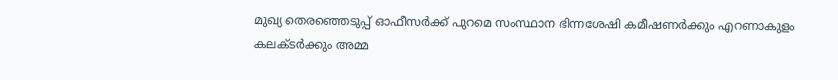മുഖ്യ തെരഞ്ഞെടുപ്പ് ഓഫീസർക്ക് പുറമെ സംസ്ഥാന ഭിന്നശേഷി കമീഷണർക്കും എറണാകുളം കലക്ടർക്കും അമ്മ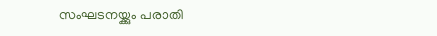സംഘടനയ്ക്കും പരാതി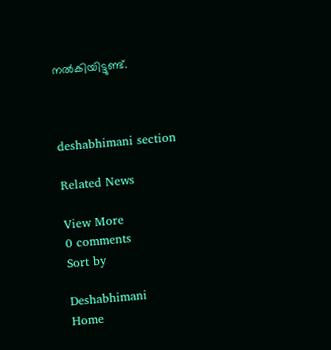നൽകിയിട്ടുണ്ട്.



deshabhimani section

Related News

View More
0 comments
Sort by

Deshabhimani
Home